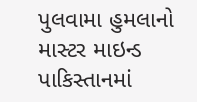પુલવામા હુમલાનો માસ્ટર માઇન્ડ પાકિસ્તાનમાં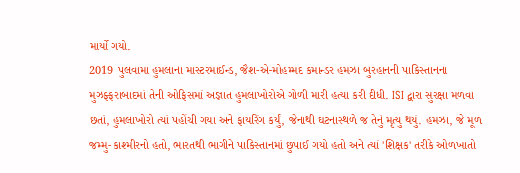માર્યો ગયો.
2019 પુલવામા હુમલાના માસ્ટરમાઈન્ડ, જૈશ-એ-મોહમ્મદ કમાન્ડર હમઝા બુરહાનની પાકિસ્તાનના મુઝફ્ફરાબાદમાં તેની ઓફિસમાં અજ્ઞાત હુમલાખોરોએ ગોળી મારી હત્યા કરી દીધી. ISI દ્વારા સુરક્ષા મળવા છતાં, હુમલાખોરો ત્યાં પહોંચી ગયા અને ફાયરિંગ કર્યું, જેનાથી ઘટનાસ્થળે જ તેનું મૃત્યુ થયું. હમઝા, જે મૂળ જમ્મુ-કાશ્મીરનો હતો, ભારતથી ભાગીને પાકિસ્તાનમાં છુપાઈ ગયો હતો અને ત્યાં 'શિક્ષક' તરીકે ઓળખાતો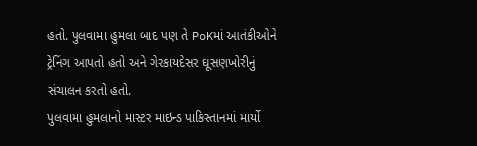હતો. પુલવામા હુમલા બાદ પણ તે PoKમાં આતંકીઓને ટ્રેનિંગ આપતો હતો અને ગેરકાયદેસર ઘૂસણખોરીનું સંચાલન કરતો હતો.
પુલવામા હુમલાનો માસ્ટર માઇન્ડ પાકિસ્તાનમાં માર્યો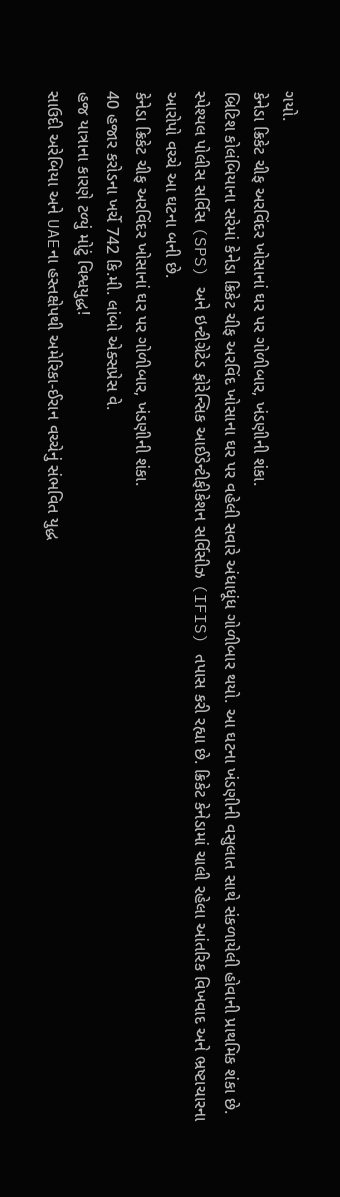ગયો.
કેનેડા ક્રિકેટ ચીફ અરવિંદર ખોસાનાં ઘર પર ગોળીબાર, ખંડણીની શંકા.
બ્રિટિશ કોલંબિયાના સરેમાં કેનેડા ક્રિકેટ ચીફ અરવિંદ ખોસાના ઘર પર વહેલી સવારે અંધાધૂંધ ગોળીબાર થયો. આ ઘટના ખંડણીની વસુલાત સાથે સંકળાયેલી હોવાની પ્રાથમિક શંકા છે. સ્પેશ્યલ પોલીસ સર્વિસ (SPS) અને ઇન્ટીગ્રેટેડ ફોરેન્સિક આઈડેન્ટીફીકેશન સર્વિસીઝ (IFIS) તપાસ કરી રહ્યા છે. ક્રિકેટ કેનેડામાં ચાલી રહેલા આંતરિક વિખવાદ અને ભ્રષ્ટાચારના આરોપો વચ્ચે આ ઘટના બની છે.
કેનેડા ક્રિકેટ ચીફ અરવિંદર ખોસાનાં ઘર પર ગોળીબાર, ખંડણીની શંકા.
40 હજાર કરોડના ખર્ચે 742 કિ.મી. લાંબો એક્સપ્રેસ વે.
હજ યાત્રાના કારણે ટળ્યું મોટું વિશ્વયુદ્ધ!
સાઉદી અરેબિયા અને UAEના હસ્તક્ષેપથી અમેરિકા-ઈરાન વચ્ચેનું સંભવિત યુદ્ધ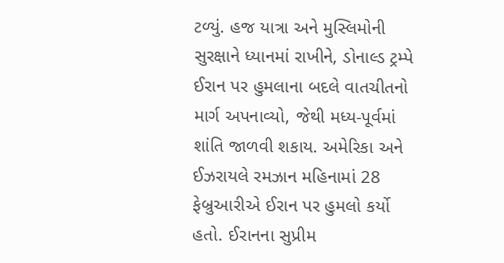ટળ્યું. હજ યાત્રા અને મુસ્લિમોની સુરક્ષાને ધ્યાનમાં રાખીને, ડોનાલ્ડ ટ્રમ્પે ઈરાન પર હુમલાના બદલે વાતચીતનો માર્ગ અપનાવ્યો, જેથી મધ્ય-પૂર્વમાં શાંતિ જાળવી શકાય. અમેરિકા અને ઈઝરાયલે રમઝાન મહિનામાં 28 ફેબ્રુઆરીએ ઈરાન પર હુમલો કર્યો હતો. ઈરાનના સુપ્રીમ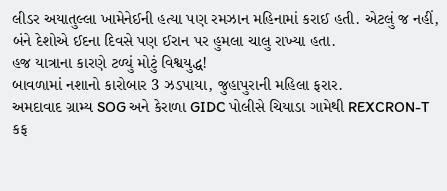લીડર અયાતુલ્લા ખામેનેઈની હત્યા પણ રમઝાન મહિનામાં કરાઈ હતી. એટલું જ નહીં, બંને દેશોએ ઈદના દિવસે પણ ઈરાન પર હુમલા ચાલુ રાખ્યા હતા.
હજ યાત્રાના કારણે ટળ્યું મોટું વિશ્વયુદ્ધ!
બાવળામાં નશાનો કારોબાર 3 ઝડપાયા, જુહાપુરાની મહિલા ફરાર.
અમદાવાદ ગ્રામ્ય SOG અને કેરાળા GIDC પોલીસે ચિયાડા ગામેથી REXCRON-T કફ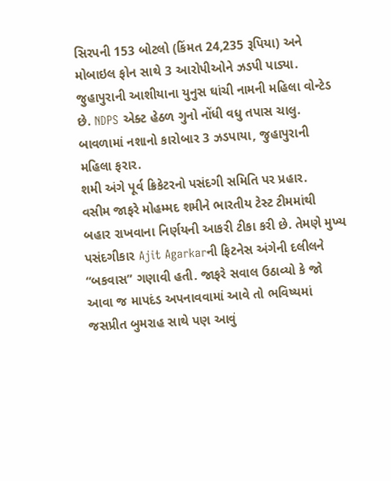સિરપની 153 બોટલો (કિંમત 24,235 રૂપિયા) અને મોબાઇલ ફોન સાથે 3 આરોપીઓને ઝડપી પાડ્યા. જુહાપુરાની આશીયાના યુનુસ ઘાંચી નામની મહિલા વોન્ટેડ છે. NDPS એક્ટ હેઠળ ગુનો નોંધી વધુ તપાસ ચાલુ.
બાવળામાં નશાનો કારોબાર 3 ઝડપાયા, જુહાપુરાની મહિલા ફરાર.
શમી અંગે પૂર્વ ક્રિકેટરનો પસંદગી સમિતિ પર પ્રહાર.
વસીમ જાફરે મોહમ્મદ શમીને ભારતીય ટેસ્ટ ટીમમાંથી બહાર રાખવાના નિર્ણયની આકરી ટીકા કરી છે. તેમણે મુખ્ય પસંદગીકાર Ajit Agarkarની ફિટનેસ અંગેની દલીલને “બકવાસ” ગણાવી હતી. જાફરે સવાલ ઉઠાવ્યો કે જો આવા જ માપદંડ અપનાવવામાં આવે તો ભવિષ્યમાં જસપ્રીત બુમરાહ સાથે પણ આવું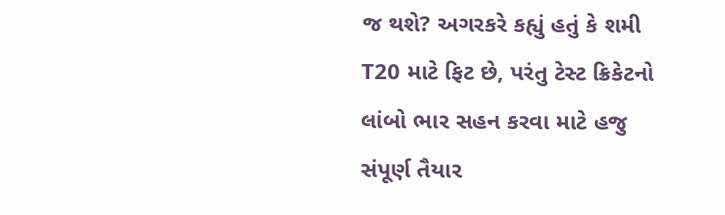જ થશે? અગરકરે કહ્યું હતું કે શમી T20 માટે ફિટ છે, પરંતુ ટેસ્ટ ક્રિકેટનો લાંબો ભાર સહન કરવા માટે હજુ સંપૂર્ણ તૈયાર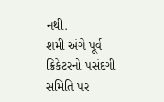નથી.
શમી અંગે પૂર્વ ક્રિકેટરનો પસંદગી સમિતિ પર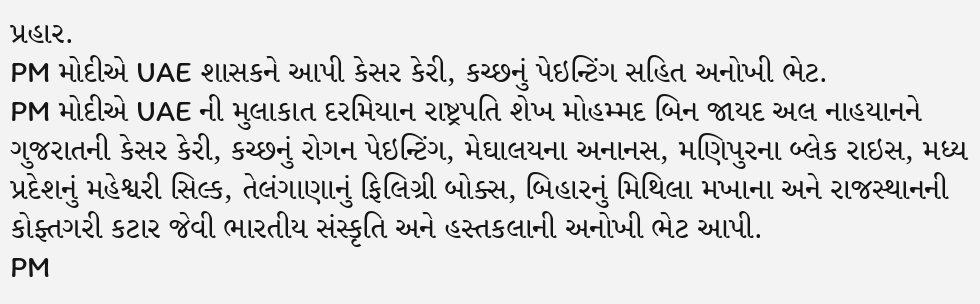પ્રહાર.
PM મોદીએ UAE શાસકને આપી કેસર કેરી, કચ્છનું પેઇન્ટિંગ સહિત અનોખી ભેટ.
PM મોદીએ UAE ની મુલાકાત દરમિયાન રાષ્ટ્રપતિ શેખ મોહમ્મદ બિન જાયદ અલ નાહયાનને ગુજરાતની કેસર કેરી, કચ્છનું રોગન પેઇન્ટિંગ, મેઘાલયના અનાનસ, મણિપુરના બ્લેક રાઇસ, મધ્ય પ્રદેશનું મહેશ્વરી સિલ્ક, તેલંગાણાનું ફિલિગ્રી બોક્સ, બિહારનું મિથિલા મખાના અને રાજસ્થાનની કોફ્તગરી કટાર જેવી ભારતીય સંસ્કૃતિ અને હસ્તકલાની અનોખી ભેટ આપી.
PM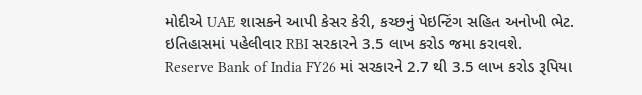મોદીએ UAE શાસકને આપી કેસર કેરી, કચ્છનું પેઇન્ટિંગ સહિત અનોખી ભેટ.
ઇતિહાસમાં પહેલીવાર RBI સરકારને 3.5 લાખ કરોડ જમા કરાવશે.
Reserve Bank of India FY26 માં સરકારને 2.7 થી 3.5 લાખ કરોડ રૂપિયા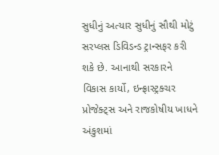સુધીનું અત્યાર સુધીનું સૌથી મોટું સરપ્લસ ડિવિડન્ડ ટ્રાન્સફર કરી શકે છે. આનાથી સરકારને વિકાસ કાર્યો, ઇન્ફ્રાસ્ટ્રક્ચર પ્રોજેક્ટ્સ અને રાજકોષીય ખાધને અંકુશમાં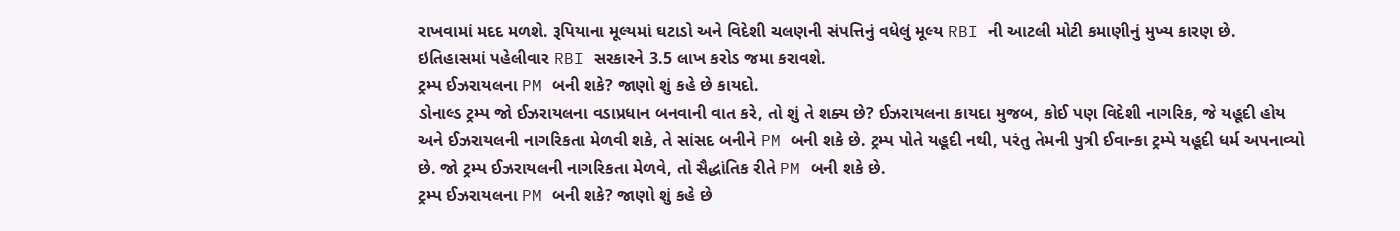રાખવામાં મદદ મળશે. રૂપિયાના મૂલ્યમાં ઘટાડો અને વિદેશી ચલણની સંપત્તિનું વધેલું મૂલ્ય RBI ની આટલી મોટી કમાણીનું મુખ્ય કારણ છે.
ઇતિહાસમાં પહેલીવાર RBI સરકારને 3.5 લાખ કરોડ જમા કરાવશે.
ટ્રમ્પ ઈઝરાયલના PM બની શકે? જાણો શું કહે છે કાયદો.
ડોનાલ્ડ ટ્રમ્પ જો ઈઝરાયલના વડાપ્રધાન બનવાની વાત કરે, તો શું તે શક્ય છે? ઈઝરાયલના કાયદા મુજબ, કોઈ પણ વિદેશી નાગરિક, જે યહૂદી હોય અને ઈઝરાયલની નાગરિકતા મેળવી શકે, તે સાંસદ બનીને PM બની શકે છે. ટ્રમ્પ પોતે યહૂદી નથી, પરંતુ તેમની પુત્રી ઈવાન્કા ટ્રમ્પે યહૂદી ધર્મ અપનાવ્યો છે. જો ટ્રમ્પ ઈઝરાયલની નાગરિકતા મેળવે, તો સૈદ્ધાંતિક રીતે PM બની શકે છે.
ટ્રમ્પ ઈઝરાયલના PM બની શકે? જાણો શું કહે છે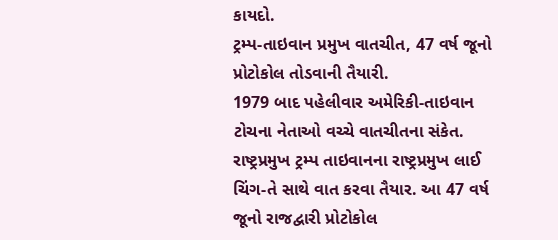કાયદો.
ટ્રમ્પ-તાઇવાન પ્રમુખ વાતચીત, 47 વર્ષ જૂનો પ્રોટોકોલ તોડવાની તૈયારી.
1979 બાદ પહેલીવાર અમેરિકી-તાઇવાન ટોચના નેતાઓ વચ્ચે વાતચીતના સંકેત. રાષ્ટ્રપ્રમુખ ટ્રમ્પ તાઇવાનના રાષ્ટ્રપ્રમુખ લાઈ ચિંગ-તે સાથે વાત કરવા તૈયાર. આ 47 વર્ષ જૂનો રાજદ્વારી પ્રોટોકોલ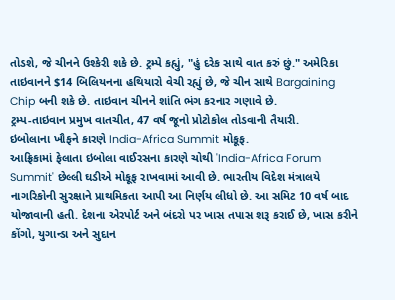તોડશે, જે ચીનને ઉશ્કેરી શકે છે. ટ્રમ્પે કહ્યું, "હું દરેક સાથે વાત કરું છું." અમેરિકા તાઇવાનને $14 બિલિયનના હથિયારો વેચી રહ્યું છે, જે ચીન સાથે Bargaining Chip બની શકે છે. તાઇવાન ચીનને શાંતિ ભંગ કરનાર ગણાવે છે.
ટ્રમ્પ-તાઇવાન પ્રમુખ વાતચીત, 47 વર્ષ જૂનો પ્રોટોકોલ તોડવાની તૈયારી.
ઇબોલાના ખૌફને કારણે India-Africa Summit મોકૂફ.
આફ્રિકામાં ફેલાતા ઇબોલા વાઈરસના કારણે ચોથી 'India-Africa Forum Summit' છેલ્લી ઘડીએ મોકૂફ રાખવામાં આવી છે. ભારતીય વિદેશ મંત્રાલયે નાગરિકોની સુરક્ષાને પ્રાથમિકતા આપી આ નિર્ણય લીધો છે. આ સમિટ 10 વર્ષ બાદ યોજાવાની હતી. દેશના એરપોર્ટ અને બંદરો પર ખાસ તપાસ શરૂ કરાઈ છે, ખાસ કરીને કોંગો, યુગાન્ડા અને સુદાન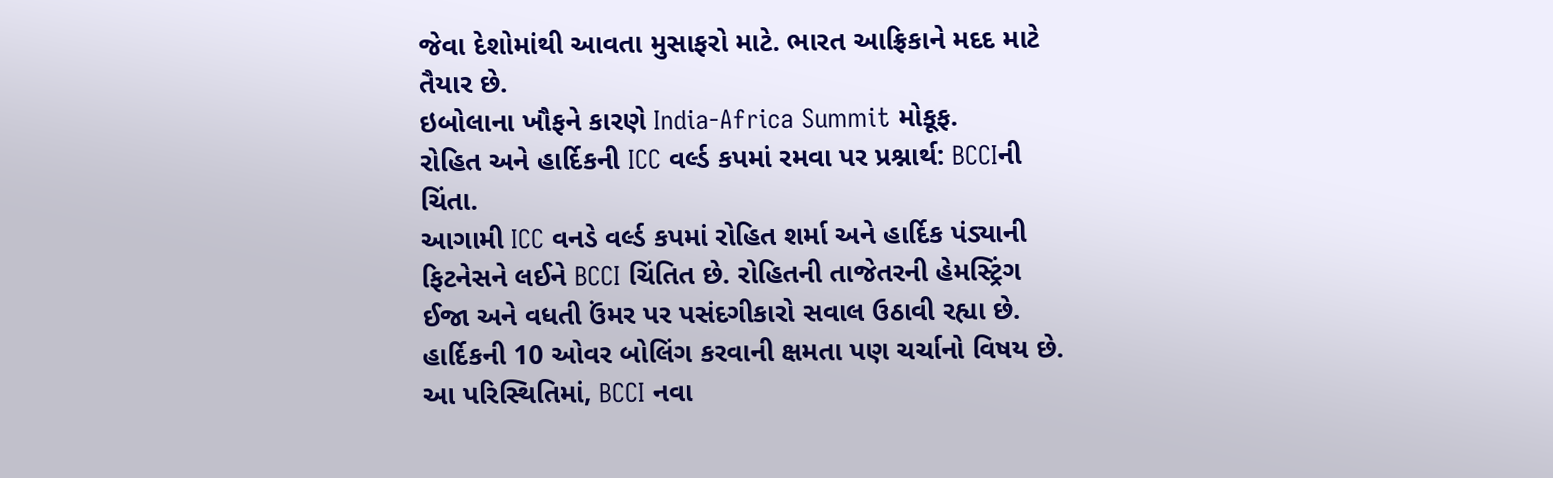જેવા દેશોમાંથી આવતા મુસાફરો માટે. ભારત આફ્રિકાને મદદ માટે તૈયાર છે.
ઇબોલાના ખૌફને કારણે India-Africa Summit મોકૂફ.
રોહિત અને હાર્દિકની ICC વર્લ્ડ કપમાં રમવા પર પ્રશ્નાર્થ: BCCIની ચિંતા.
આગામી ICC વનડે વર્લ્ડ કપમાં રોહિત શર્મા અને હાર્દિક પંડ્યાની ફિટનેસને લઈને BCCI ચિંતિત છે. રોહિતની તાજેતરની હેમસ્ટ્રિંગ ઈજા અને વધતી ઉંમર પર પસંદગીકારો સવાલ ઉઠાવી રહ્યા છે. હાર્દિકની 10 ઓવર બોલિંગ કરવાની ક્ષમતા પણ ચર્ચાનો વિષય છે. આ પરિસ્થિતિમાં, BCCI નવા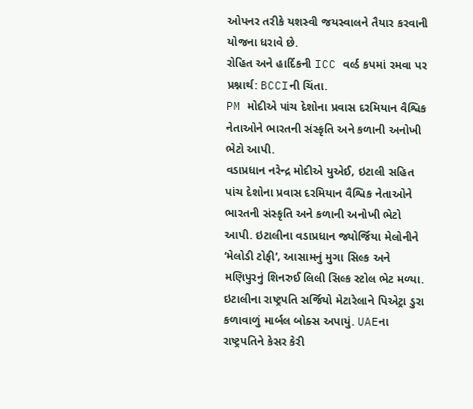ઓપનર તરીકે યશસ્વી જયસ્વાલને તૈયાર કરવાની યોજના ધરાવે છે.
રોહિત અને હાર્દિકની ICC વર્લ્ડ કપમાં રમવા પર પ્રશ્નાર્થ: BCCIની ચિંતા.
PM મોદીએ પાંચ દેશોના પ્રવાસ દરમિયાન વૈશ્વિક નેતાઓને ભારતની સંસ્કૃતિ અને કળાની અનોખી ભેટો આપી.
વડાપ્રધાન નરેન્દ્ર મોદીએ યુએઈ, ઇટાલી સહિત પાંચ દેશોના પ્રવાસ દરમિયાન વૈશ્વિક નેતાઓને ભારતની સંસ્કૃતિ અને કળાની અનોખી ભેટો આપી. ઇટાલીના વડાપ્રધાન જ્યોર્જિયા મેલોનીને ‘મેલોડી ટોફી’, આસામનું મુગા સિલ્ક અને મણિપુરનું શિનરુઈ લિલી સિલ્ક સ્ટોલ ભેટ મળ્યા. ઇટાલીના રાષ્ટ્રપતિ સર્જિયો મેટારેલાને પિએટ્રા ડુરા કળાવાળું માર્બલ બોક્સ અપાયું. UAEના રાષ્ટ્રપતિને કેસર કેરી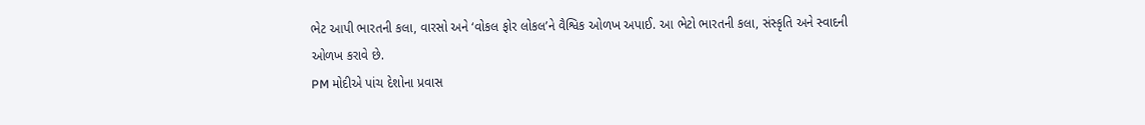ભેટ આપી ભારતની કલા, વારસો અને ‘વોકલ ફોર લોકલ’ને વૈશ્વિક ઓળખ અપાઈ. આ ભેટો ભારતની કલા, સંસ્કૃતિ અને સ્વાદની ઓળખ કરાવે છે.
PM મોદીએ પાંચ દેશોના પ્રવાસ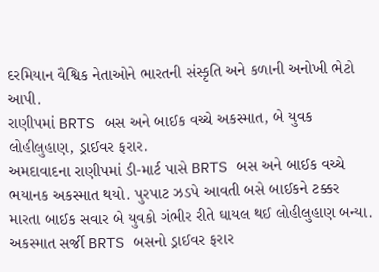દરમિયાન વૈશ્વિક નેતાઓને ભારતની સંસ્કૃતિ અને કળાની અનોખી ભેટો આપી.
રાણીપમાં BRTS બસ અને બાઈક વચ્ચે અકસ્માત, બે યુવક લોહીલુહાણ, ડ્રાઈવર ફરાર.
અમદાવાદના રાણીપમાં ડી-માર્ટ પાસે BRTS બસ અને બાઈક વચ્ચે ભયાનક અકસ્માત થયો. પુરપાટ ઝડપે આવતી બસે બાઈકને ટક્કર મારતા બાઈક સવાર બે યુવકો ગંભીર રીતે ઘાયલ થઈ લોહીલુહાણ બન્યા. અકસ્માત સર્જી BRTS બસનો ડ્રાઈવર ફરાર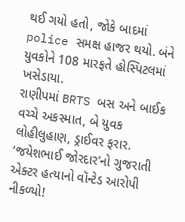થઈ ગયો હતો, જોકે બાદમાં police સમક્ષ હાજર થયો. બંને યુવકોને 108 મારફતે હોસ્પિટલમાં ખસેડાયા.
રાણીપમાં BRTS બસ અને બાઈક વચ્ચે અકસ્માત, બે યુવક લોહીલુહાણ, ડ્રાઈવર ફરાર.
‘જયેશભાઈ જોરદાર’નો ગુજરાતી એક્ટર હત્યાનો વૉન્ટેડ આરોપી નીકળ્યો!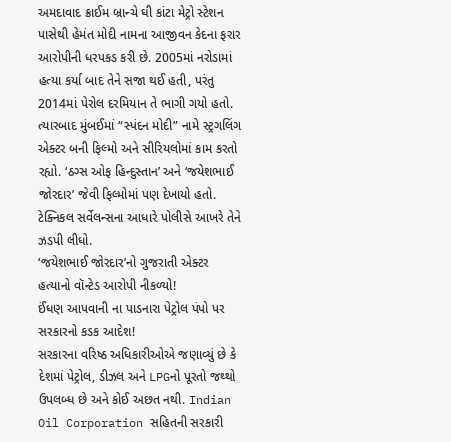અમદાવાદ ક્રાઈમ બ્રાન્ચે ઘી કાંટા મેટ્રો સ્ટેશન પાસેથી હેમંત મોદી નામના આજીવન કેદના ફરાર આરોપીની ધરપકડ કરી છે. 2005માં નરોડામાં હત્યા કર્યા બાદ તેને સજા થઈ હતી, પરંતુ 2014માં પેરોલ દરમિયાન તે ભાગી ગયો હતો. ત્યારબાદ મુંબઈમાં “સ્પંદન મોદી” નામે સ્ટ્રગલિંગ એક્ટર બની ફિલ્મો અને સીરિયલોમાં કામ કરતો રહ્યો. ‘ઠગ્સ ઓફ હિન્દુસ્તાન’ અને ‘જયેશભાઈ જોરદાર’ જેવી ફિલ્મોમાં પણ દેખાયો હતો. ટેક્નિકલ સર્વેલન્સના આધારે પોલીસે આખરે તેને ઝડપી લીધો.
‘જયેશભાઈ જોરદાર’નો ગુજરાતી એક્ટર હત્યાનો વૉન્ટેડ આરોપી નીકળ્યો!
ઈંધણ આપવાની ના પાડનારા પેટ્રોલ પંપો પર સરકારનો કડક આદેશ!
સરકારના વરિષ્ઠ અધિકારીઓએ જણાવ્યું છે કે દેશમાં પેટ્રોલ, ડીઝલ અને LPGનો પૂરતો જથ્થો ઉપલબ્ધ છે અને કોઈ અછત નથી. Indian Oil Corporation સહિતની સરકારી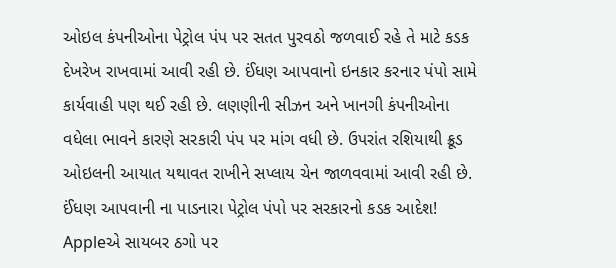ઓઇલ કંપનીઓના પેટ્રોલ પંપ પર સતત પુરવઠો જળવાઈ રહે તે માટે કડક દેખરેખ રાખવામાં આવી રહી છે. ઈંધણ આપવાનો ઇનકાર કરનાર પંપો સામે કાર્યવાહી પણ થઈ રહી છે. લણણીની સીઝન અને ખાનગી કંપનીઓના વધેલા ભાવને કારણે સરકારી પંપ પર માંગ વધી છે. ઉપરાંત રશિયાથી ક્રૂડ ઓઇલની આયાત યથાવત રાખીને સપ્લાય ચેન જાળવવામાં આવી રહી છે.
ઈંધણ આપવાની ના પાડનારા પેટ્રોલ પંપો પર સરકારનો કડક આદેશ!
Appleએ સાયબર ઠગો પર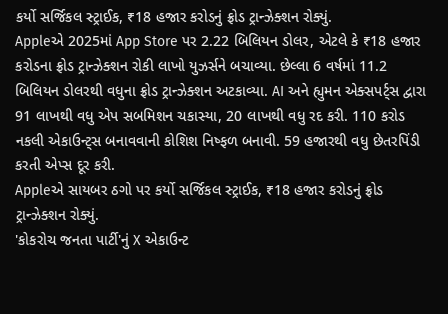કર્યો સર્જિકલ સ્ટ્રાઈક, ₹18 હજાર કરોડનું ફ્રોડ ટ્રાન્ઝેક્શન રોક્યું.
Appleએ 2025માં App Store પર 2.22 બિલિયન ડોલર, એટલે કે ₹18 હજાર કરોડના ફ્રોડ ટ્રાન્ઝેક્શન રોકી લાખો યુઝર્સને બચાવ્યા. છેલ્લા 6 વર્ષમાં 11.2 બિલિયન ડોલરથી વધુના ફ્રોડ ટ્રાન્ઝેક્શન અટકાવ્યા. AI અને હ્યુમન એક્સપર્ટ્સ દ્વારા 91 લાખથી વધુ એપ સબમિશન ચકાસ્યા, 20 લાખથી વધુ રદ કરી. 110 કરોડ નકલી એકાઉન્ટ્સ બનાવવાની કોશિશ નિષ્ફળ બનાવી. 59 હજારથી વધુ છેતરપિંડી કરતી એપ્સ દૂર કરી.
Appleએ સાયબર ઠગો પર કર્યો સર્જિકલ સ્ટ્રાઈક, ₹18 હજાર કરોડનું ફ્રોડ ટ્રાન્ઝેક્શન રોક્યું.
'કોકરોચ જનતા પાર્ટી'નું X એકાઉન્ટ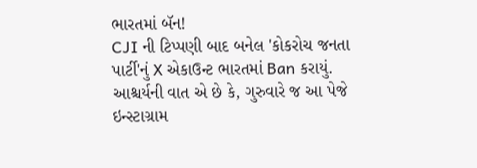ભારતમાં બૅન!
CJI ની ટિપ્પણી બાદ બનેલ 'કોકરોચ જનતા પાર્ટી'નું X એકાઉન્ટ ભારતમાં Ban કરાયું. આશ્ચર્યની વાત એ છે કે, ગુરુવારે જ આ પેજે ઇન્સ્ટાગ્રામ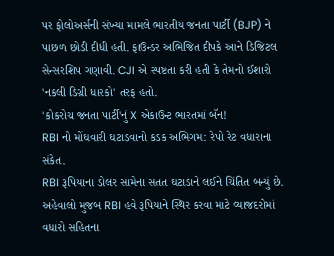પર ફોલોઅર્સની સંખ્યા મામલે ભારતીય જનતા પાર્ટી (BJP) ને પાછળ છોડી દીધી હતી. ફાઉન્ડર અભિજિત દીપકે આને ડિજિટલ સેન્સરશિપ ગણાવી. CJI એ સ્પષ્ટતા કરી હતી કે તેમનો ઈશારો 'નકલી ડિગ્રી ધારકો' તરફ હતો.
'કોકરોચ જનતા પાર્ટી'નું X એકાઉન્ટ ભારતમાં બૅન!
RBI નો મોંઘવારી ઘટાડવાનો કડક અભિગમ: રેપો રેટ વધારાના સંકેત.
RBI રૂપિયાના ડોલર સામેના સતત ઘટાડાને લઈને ચિંતિત બન્યું છે. અહેવાલો મુજબ RBI હવે રૂપિયાને સ્થિર કરવા માટે વ્યાજદરોમાં વધારો સહિતના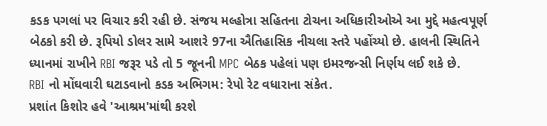કડક પગલાં પર વિચાર કરી રહી છે. સંજય મલ્હોત્રા સહિતના ટોચના અધિકારીઓએ આ મુદ્દે મહત્વપૂર્ણ બેઠકો કરી છે. રૂપિયો ડોલર સામે આશરે 97ના ઐતિહાસિક નીચલા સ્તરે પહોંચ્યો છે. હાલની સ્થિતિને ધ્યાનમાં રાખીને RBI જરૂર પડે તો 5 જૂનની MPC બેઠક પહેલાં પણ ઇમરજન્સી નિર્ણય લઈ શકે છે.
RBI નો મોંઘવારી ઘટાડવાનો કડક અભિગમ: રેપો રેટ વધારાના સંકેત.
પ્રશાંત કિશોર હવે 'આશ્રમ'માંથી કરશે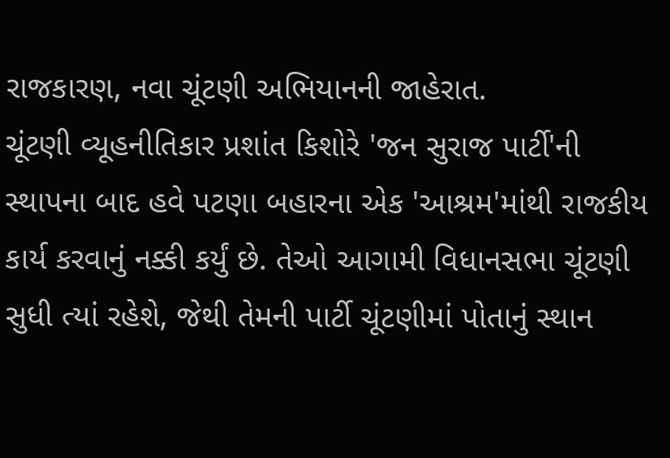રાજકારણ, નવા ચૂંટણી અભિયાનની જાહેરાત.
ચૂંટણી વ્યૂહનીતિકાર પ્રશાંત કિશોરે 'જન સુરાજ પાર્ટી'ની સ્થાપના બાદ હવે પટણા બહારના એક 'આશ્રમ'માંથી રાજકીય કાર્ય કરવાનું નક્કી કર્યું છે. તેઓ આગામી વિધાનસભા ચૂંટણી સુધી ત્યાં રહેશે, જેથી તેમની પાર્ટી ચૂંટણીમાં પોતાનું સ્થાન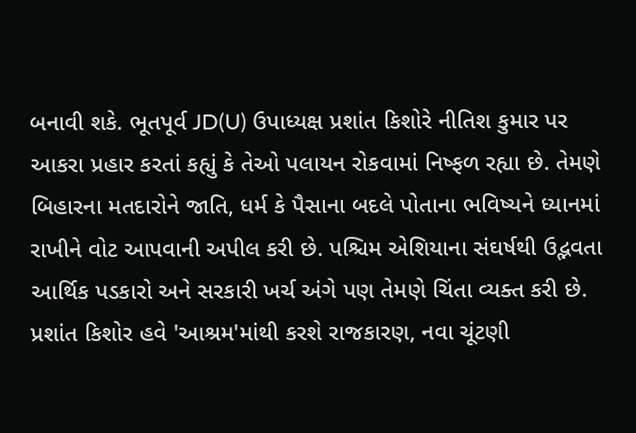બનાવી શકે. ભૂતપૂર્વ JD(U) ઉપાધ્યક્ષ પ્રશાંત કિશોરે નીતિશ કુમાર પર આકરા પ્રહાર કરતાં કહ્યું કે તેઓ પલાયન રોકવામાં નિષ્ફળ રહ્યા છે. તેમણે બિહારના મતદારોને જાતિ, ધર્મ કે પૈસાના બદલે પોતાના ભવિષ્યને ધ્યાનમાં રાખીને વોટ આપવાની અપીલ કરી છે. પશ્ચિમ એશિયાના સંઘર્ષથી ઉદ્ભવતા આર્થિક પડકારો અને સરકારી ખર્ચ અંગે પણ તેમણે ચિંતા વ્યક્ત કરી છે.
પ્રશાંત કિશોર હવે 'આશ્રમ'માંથી કરશે રાજકારણ, નવા ચૂંટણી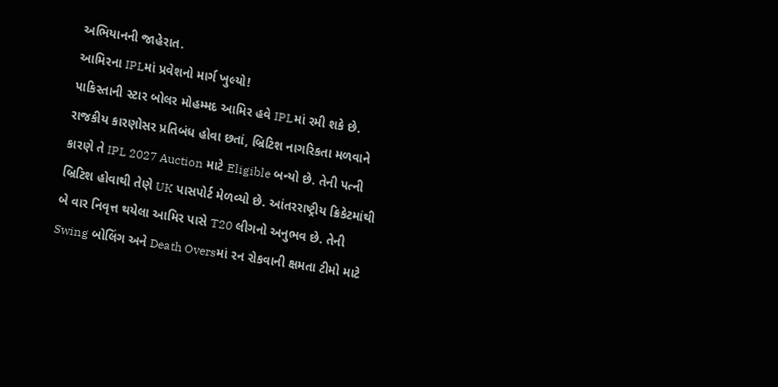અભિયાનની જાહેરાત.
આમિરના IPLમાં પ્રવેશનો માર્ગ ખુલ્યો!
પાકિસ્તાની સ્ટાર બોલર મોહમ્મદ આમિર હવે IPLમાં રમી શકે છે. રાજકીય કારણોસર પ્રતિબંધ હોવા છતાં, બ્રિટિશ નાગરિકતા મળવાને કારણે તે IPL 2027 Auction માટે Eligible બન્યો છે. તેની પત્ની બ્રિટિશ હોવાથી તેણે UK પાસપોર્ટ મેળવ્યો છે. આંતરરાષ્ટ્રીય ક્રિકેટમાંથી બે વાર નિવૃત્ત થયેલા આમિર પાસે T20 લીગનો અનુભવ છે. તેની Swing બોલિંગ અને Death Oversમાં રન રોકવાની ક્ષમતા ટીમો માટે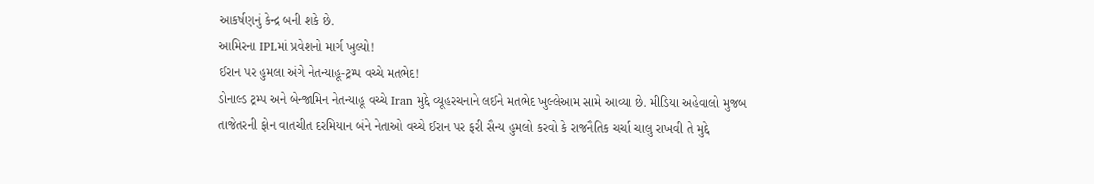આકર્ષણનું કેન્દ્ર બની શકે છે.
આમિરના IPLમાં પ્રવેશનો માર્ગ ખુલ્યો!
ઈરાન પર હુમલા અંગે નેતન્યાહૂ-ટ્રમ્પ વચ્ચે મતભેદ!
ડોનાલ્ડ ટ્રમ્પ અને બેન્જામિન નેતન્યાહૂ વચ્ચે Iran મુદ્દે વ્યૂહરચનાને લઈને મતભેદ ખુલ્લેઆમ સામે આવ્યા છે. મીડિયા અહેવાલો મુજબ તાજેતરની ફોન વાતચીત દરમિયાન બંને નેતાઓ વચ્ચે ઈરાન પર ફરી સૈન્ય હુમલો કરવો કે રાજનૈતિક ચર્ચા ચાલુ રાખવી તે મુદ્દે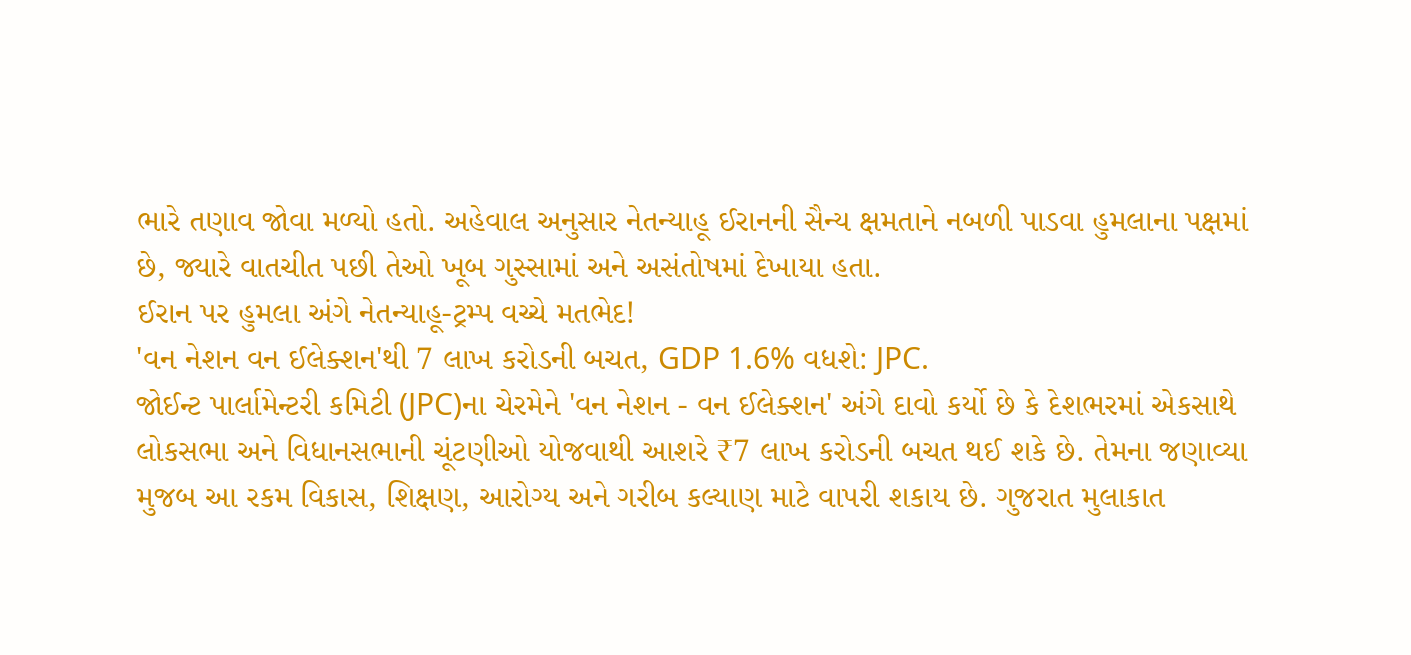ભારે તણાવ જોવા મળ્યો હતો. અહેવાલ અનુસાર નેતન્યાહૂ ઈરાનની સૈન્ય ક્ષમતાને નબળી પાડવા હુમલાના પક્ષમાં છે, જ્યારે વાતચીત પછી તેઓ ખૂબ ગુસ્સામાં અને અસંતોષમાં દેખાયા હતા.
ઈરાન પર હુમલા અંગે નેતન્યાહૂ-ટ્રમ્પ વચ્ચે મતભેદ!
'વન નેશન વન ઈલેક્શન'થી 7 લાખ કરોડની બચત, GDP 1.6% વધશે: JPC.
જોઈન્ટ પાર્લામેન્ટરી કમિટી (JPC)ના ચેરમેને 'વન નેશન - વન ઈલેક્શન' અંગે દાવો કર્યો છે કે દેશભરમાં એકસાથે લોકસભા અને વિધાનસભાની ચૂંટણીઓ યોજવાથી આશરે ₹7 લાખ કરોડની બચત થઈ શકે છે. તેમના જણાવ્યા મુજબ આ રકમ વિકાસ, શિક્ષણ, આરોગ્ય અને ગરીબ કલ્યાણ માટે વાપરી શકાય છે. ગુજરાત મુલાકાત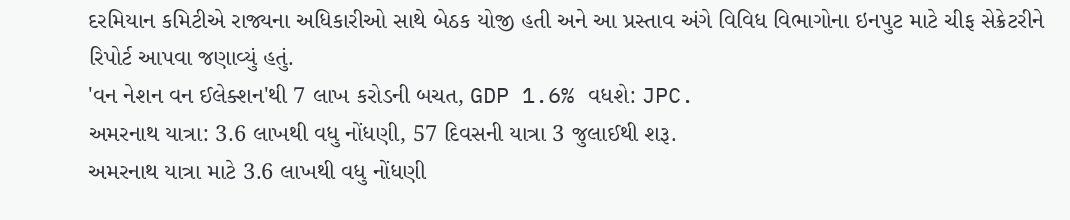દરમિયાન કમિટીએ રાજ્યના અધિકારીઓ સાથે બેઠક યોજી હતી અને આ પ્રસ્તાવ અંગે વિવિધ વિભાગોના ઇનપુટ માટે ચીફ સેક્રેટરીને રિપોર્ટ આપવા જણાવ્યું હતું.
'વન નેશન વન ઈલેક્શન'થી 7 લાખ કરોડની બચત, GDP 1.6% વધશે: JPC.
અમરનાથ યાત્રા: 3.6 લાખથી વધુ નોંધણી, 57 દિવસની યાત્રા 3 જુલાઈથી શરૂ.
અમરનાથ યાત્રા માટે 3.6 લાખથી વધુ નોંધણી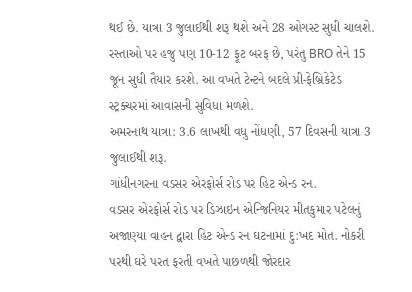થઈ છે. યાત્રા 3 જુલાઈથી શરૂ થશે અને 28 ઓગસ્ટ સુધી ચાલશે. રસ્તાઓ પર હજુ પણ 10-12 ફૂટ બરફ છે, પરંતુ BRO તેને 15 જૂન સુધી તૈયાર કરશે. આ વખતે ટેન્ટને બદલે પ્રી-ફેબ્રિકેટેડ સ્ટ્રક્ચરમાં આવાસની સુવિધા મળશે.
અમરનાથ યાત્રા: 3.6 લાખથી વધુ નોંધણી, 57 દિવસની યાત્રા 3 જુલાઈથી શરૂ.
ગાંધીનગરના વડસર એરફોર્સ રોડ પર હિટ એન્ડ રન.
વડસર એરફોર્સ રોડ પર ડિઝાઇન એન્જિનિયર મીતકુમાર પટેલનું અજાણ્યા વાહન દ્વારા હિટ એન્ડ રન ઘટનામાં દુ:ખદ મોત. નોકરી પરથી ઘરે પરત ફરતી વખતે પાછળથી જોરદાર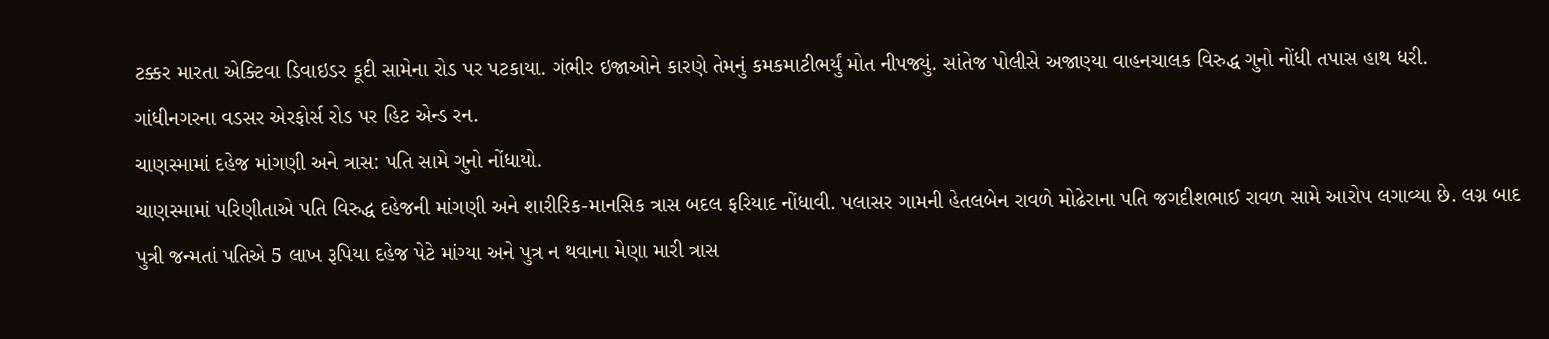ટક્કર મારતા એક્ટિવા ડિવાઇડર કૂદી સામેના રોડ પર પટકાયા. ગંભીર ઇજાઓને કારણે તેમનું કમકમાટીભર્યું મોત નીપજ્યું. સાંતેજ પોલીસે અજાણ્યા વાહનચાલક વિરુદ્ધ ગુનો નોંધી તપાસ હાથ ધરી.
ગાંધીનગરના વડસર એરફોર્સ રોડ પર હિટ એન્ડ રન.
ચાણસ્મામાં દહેજ માંગણી અને ત્રાસ: પતિ સામે ગુનો નોંધાયો.
ચાણસ્મામાં પરિણીતાએ પતિ વિરુદ્ધ દહેજની માંગણી અને શારીરિક-માનસિક ત્રાસ બદલ ફરિયાદ નોંધાવી. પલાસર ગામની હેતલબેન રાવળે મોઢેરાના પતિ જગદીશભાઈ રાવળ સામે આરોપ લગાવ્યા છે. લગ્ન બાદ પુત્રી જન્મતાં પતિએ 5 લાખ રૂપિયા દહેજ પેટે માંગ્યા અને પુત્ર ન થવાના મેણા મારી ત્રાસ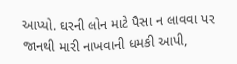આપ્યો. ઘરની લોન માટે પૈસા ન લાવવા પર જાનથી મારી નાખવાની ધમકી આપી,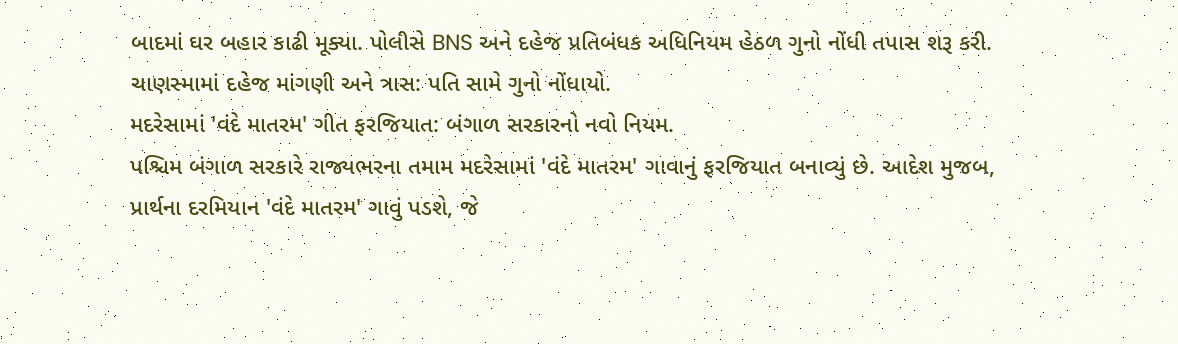બાદમાં ઘર બહાર કાઢી મૂક્યા. પોલીસે BNS અને દહેજ પ્રતિબંધક અધિનિયમ હેઠળ ગુનો નોંધી તપાસ શરૂ કરી.
ચાણસ્મામાં દહેજ માંગણી અને ત્રાસ: પતિ સામે ગુનો નોંધાયો.
મદરેસામાં 'વંદે માતરમ' ગીત ફરજિયાત: બંગાળ સરકારનો નવો નિયમ.
પશ્ચિમ બંગાળ સરકારે રાજ્યભરના તમામ મદરેસામાં 'વંદે માતરમ' ગાવાનું ફરજિયાત બનાવ્યું છે. આદેશ મુજબ, પ્રાર્થના દરમિયાન 'વંદે માતરમ' ગાવું પડશે, જે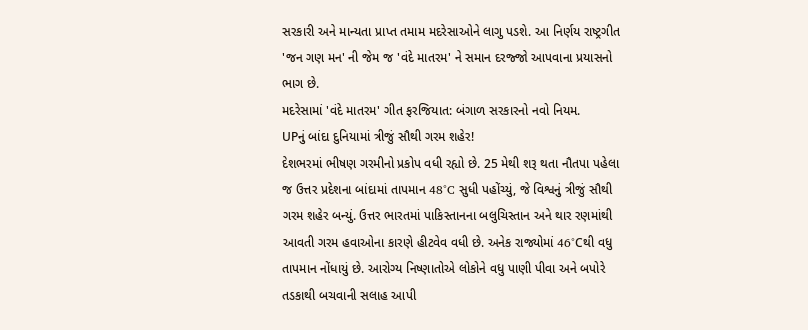સરકારી અને માન્યતા પ્રાપ્ત તમામ મદરેસાઓને લાગુ પડશે. આ નિર્ણય રાષ્ટ્રગીત 'જન ગણ મન' ની જેમ જ 'વંદે માતરમ' ને સમાન દરજ્જો આપવાના પ્રયાસનો ભાગ છે.
મદરેસામાં 'વંદે માતરમ' ગીત ફરજિયાત: બંગાળ સરકારનો નવો નિયમ.
UPનું બાંદા દુનિયામાં ત્રીજું સૌથી ગરમ શહેર!
દેશભરમાં ભીષણ ગરમીનો પ્રકોપ વધી રહ્યો છે. 25 મેથી શરૂ થતા નૌતપા પહેલા જ ઉત્તર પ્રદેશના બાંદામાં તાપમાન 48°C સુધી પહોંચ્યું, જે વિશ્વનું ત્રીજું સૌથી ગરમ શહેર બન્યું. ઉત્તર ભારતમાં પાકિસ્તાનના બલુચિસ્તાન અને થાર રણમાંથી આવતી ગરમ હવાઓના કારણે હીટવેવ વધી છે. અનેક રાજ્યોમાં 46°Cથી વધુ તાપમાન નોંધાયું છે. આરોગ્ય નિષ્ણાતોએ લોકોને વધુ પાણી પીવા અને બપોરે તડકાથી બચવાની સલાહ આપી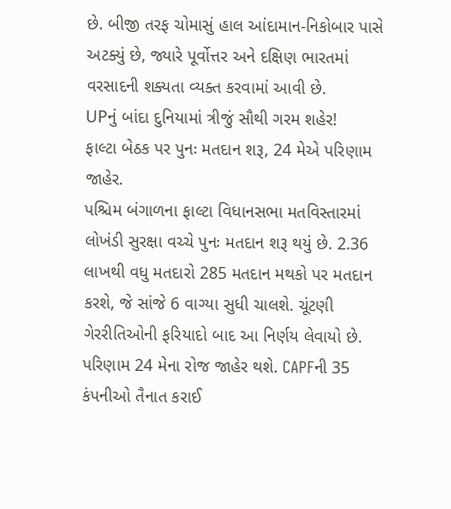છે. બીજી તરફ ચોમાસું હાલ આંદામાન-નિકોબાર પાસે અટક્યું છે, જ્યારે પૂર્વોત્તર અને દક્ષિણ ભારતમાં વરસાદની શક્યતા વ્યક્ત કરવામાં આવી છે.
UPનું બાંદા દુનિયામાં ત્રીજું સૌથી ગરમ શહેર!
ફાલ્ટા બેઠક પર પુનઃ મતદાન શરૂ, 24 મેએ પરિણામ જાહેર.
પશ્ચિમ બંગાળના ફાલ્ટા વિધાનસભા મતવિસ્તારમાં લોખંડી સુરક્ષા વચ્ચે પુનઃ મતદાન શરૂ થયું છે. 2.36 લાખથી વધુ મતદારો 285 મતદાન મથકો પર મતદાન કરશે, જે સાંજે 6 વાગ્યા સુધી ચાલશે. ચૂંટણી ગેરરીતિઓની ફરિયાદો બાદ આ નિર્ણય લેવાયો છે. પરિણામ 24 મેના રોજ જાહેર થશે. CAPFની 35 કંપનીઓ તૈનાત કરાઈ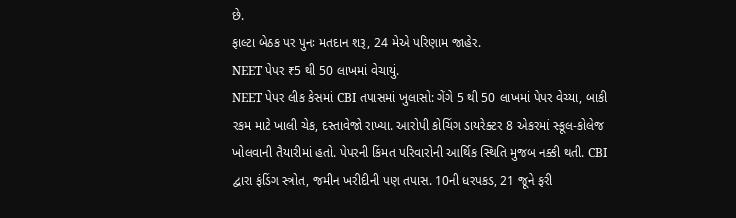છે.
ફાલ્ટા બેઠક પર પુનઃ મતદાન શરૂ, 24 મેએ પરિણામ જાહેર.
NEET પેપર ₹5 થી 50 લાખમાં વેચાયું.
NEET પેપર લીક કેસમાં CBI તપાસમાં ખુલાસો: ગેંગે 5 થી 50 લાખમાં પેપર વેચ્યા, બાકી રકમ માટે ખાલી ચેક, દસ્તાવેજો રાખ્યા. આરોપી કોચિંગ ડાયરેક્ટર 8 એકરમાં સ્કૂલ-કોલેજ ખોલવાની તૈયારીમાં હતો. પેપરની કિંમત પરિવારોની આર્થિક સ્થિતિ મુજબ નક્કી થતી. CBI દ્વારા ફંડિંગ સ્ત્રોત, જમીન ખરીદીની પણ તપાસ. 10ની ધરપકડ, 21 જૂને ફરી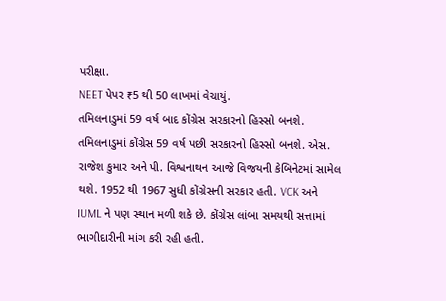પરીક્ષા.
NEET પેપર ₹5 થી 50 લાખમાં વેચાયું.
તમિલનાડુમાં 59 વર્ષ બાદ કોંગ્રેસ સરકારનો હિસ્સો બનશે.
તમિલનાડુમાં કોંગ્રેસ 59 વર્ષ પછી સરકારનો હિસ્સો બનશે. એસ. રાજેશ કુમાર અને પી. વિશ્વનાથન આજે વિજયની કેબિનેટમાં સામેલ થશે. 1952 થી 1967 સુધી કોંગ્રેસની સરકાર હતી. VCK અને IUML ને પણ સ્થાન મળી શકે છે. કોંગ્રેસ લાંબા સમયથી સત્તામાં ભાગીદારીની માંગ કરી રહી હતી.